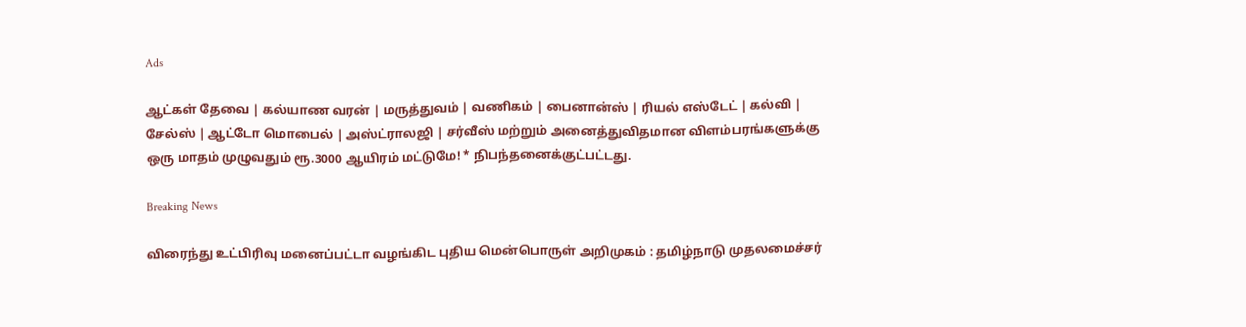Ads

ஆட்கள் தேவை | கல்யாண வரன் | மருத்துவம் | வணிகம் | பைனான்ஸ் | ரியல் எஸ்டேட் | கல்வி | சேல்ஸ் | ஆட்டோ மொபைல் | அஸ்ட்ராலஜி | சர்வீஸ் மற்றும் அனைத்துவிதமான விளம்பரங்களுக்கு ஒரு மாதம் முழுவதும் ரூ.3000 ஆயிரம் மட்டுமே! * நிபந்தனைக்குட்பட்டது.

Breaking News

விரைந்து உட்பிரிவு மனைப்பட்டா வழங்கிட புதிய மென்பொருள் அறிமுகம் : தமிழ்நாடு முதலமைச்சர்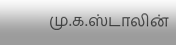மு.க.ஸ்டாலின்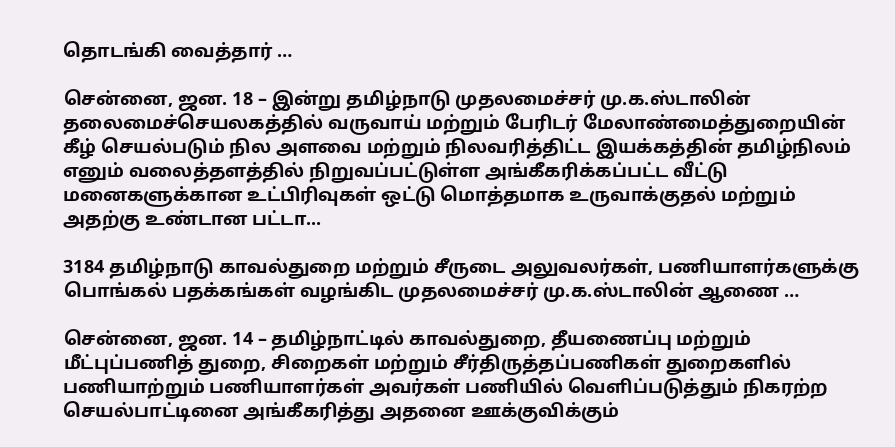தொடங்கி வைத்தார் …

சென்னை, ஜன. 18 – இன்று தமிழ்நாடு முதலமைச்சர் மு.க.ஸ்டாலின் தலைமைச்செயலகத்தில் வருவாய் மற்றும் பேரிடர் மேலாண்மைத்துறையின் கீழ் செயல்படும் நில அளவை மற்றும் நிலவரித்திட்ட இயக்கத்தின் தமிழ்நிலம் எனும் வலைத்தளத்தில் நிறுவப்பட்டுள்ள அங்கீகரிக்கப்பட்ட வீட்டு மனைகளுக்கான உட்பிரிவுகள் ஒட்டு மொத்தமாக உருவாக்குதல் மற்றும் அதற்கு உண்டான பட்டா...

3184 தமிழ்நாடு காவல்துறை மற்றும் சீருடை அலுவலர்கள், பணியாளர்களுக்கு பொங்கல் பதக்கங்கள் வழங்கிட முதலமைச்சர் மு.க.ஸ்டாலின் ஆணை …

சென்னை, ஜன. 14 – தமிழ்நாட்டில் காவல்துறை, தீயணைப்பு மற்றும் மீட்புப்பணித் துறை, சிறைகள் மற்றும் சீர்திருத்தப்பணிகள் துறைகளில் பணியாற்றும் பணியாளர்கள் அவர்கள் பணியில் வெளிப்படுத்தும் நிகரற்ற செயல்பாட்டினை அங்கீகரித்து அதனை ஊக்குவிக்கும்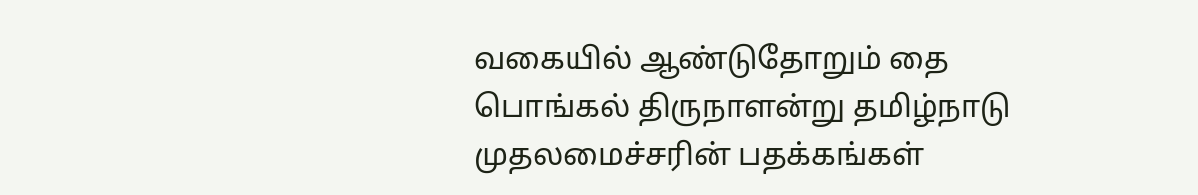வகையில் ஆண்டுதோறும் தை பொங்கல் திருநாளன்று தமிழ்நாடு முதலமைச்சரின் பதக்கங்கள்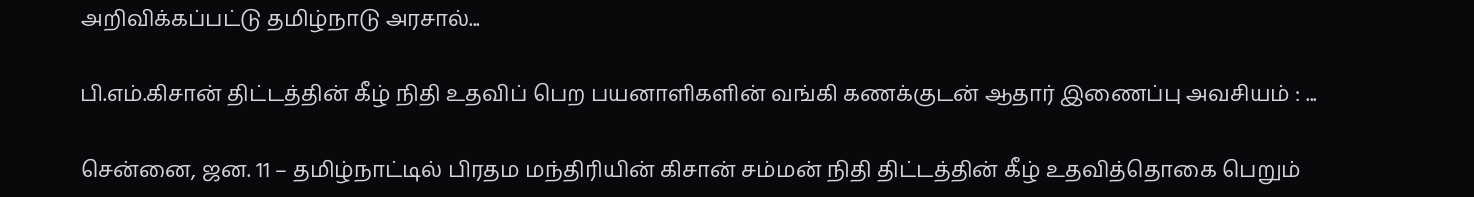அறிவிக்கப்பட்டு தமிழ்நாடு அரசால்...

பி.எம்.கிசான் திட்டத்தின் கீழ் நிதி உதவிப் பெற பயனாளிகளின் வங்கி கணக்குடன் ஆதார் இணைப்பு அவசியம் : ...

சென்னை, ஜன. 11 – தமிழ்நாட்டில் பிரதம மந்திரியின் கிசான் சம்மன் நிதி திட்டத்தின் கீழ் உதவித்தொகை பெறும்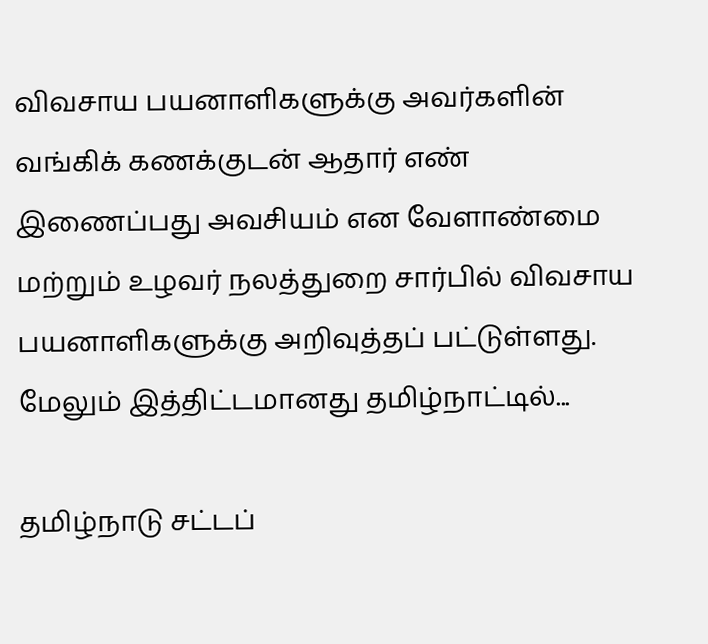விவசாய பயனாளிகளுக்கு அவர்களின் வங்கிக் கணக்குடன் ஆதார் எண் இணைப்பது அவசியம் என வேளாண்மை மற்றும் உழவர் நலத்துறை சார்பில் விவசாய பயனாளிகளுக்கு அறிவுத்தப் பட்டுள்ளது. மேலும் இத்திட்டமானது தமிழ்நாட்டில்...

தமிழ்நாடு சட்டப்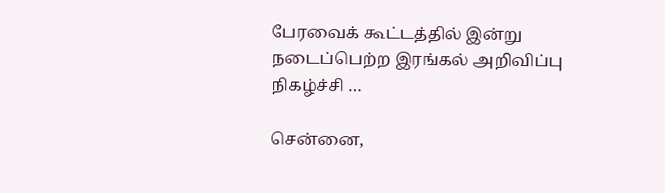பேரவைக் கூட்டத்தில் இன்று நடைப்பெற்ற இரங்கல் அறிவிப்பு நிகழ்ச்சி …

சென்னை,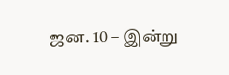ஜன. 10 – இன்று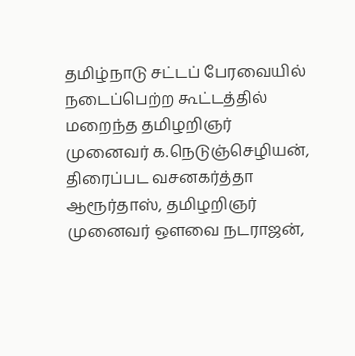தமிழ்நாடு சட்டப் பேரவையில் நடைப்பெற்ற கூட்டத்தில் மறைந்த தமிழறிஞர் முனைவர் க.நெடுஞ்செழியன், திரைப்பட வசனகர்த்தா ஆரூர்தாஸ், தமிழறிஞர் முனைவர் ஔவை நடராஜன்,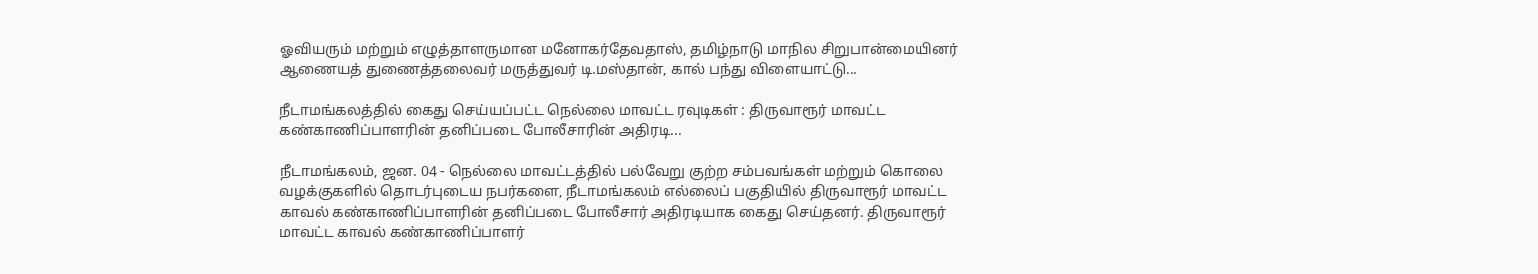ஓவியரும் மற்றும் எழுத்தாளருமான மனோகர்தேவதாஸ், தமிழ்நாடு மாநில சிறுபான்மையினர் ஆணையத் துணைத்தலைவர் மருத்துவர் டி.மஸ்தான், கால் பந்து விளையாட்டு...

நீடாமங்கலத்தில் கைது செய்யப்பட்ட நெல்லை மாவட்ட ரவுடிகள் : திருவாரூர் மாவட்ட கண்காணிப்பாளரின் தனிப்படை போலீசாரின் அதிரடி...

நீடாமங்கலம், ஜன. 04 - நெல்லை மாவட்டத்தில் பல்வேறு குற்ற சம்பவங்கள் மற்றும் கொலை வழக்குகளில் தொடர்புடைய நபர்களை, நீடாமங்கலம் எல்லைப் பகுதியில் திருவாரூர் மாவட்ட காவல் கண்காணிப்பாளரின் தனிப்படை போலீசார் அதிரடியாக கைது செய்தனர். திருவாரூர் மாவட்ட காவல் கண்காணிப்பாளர்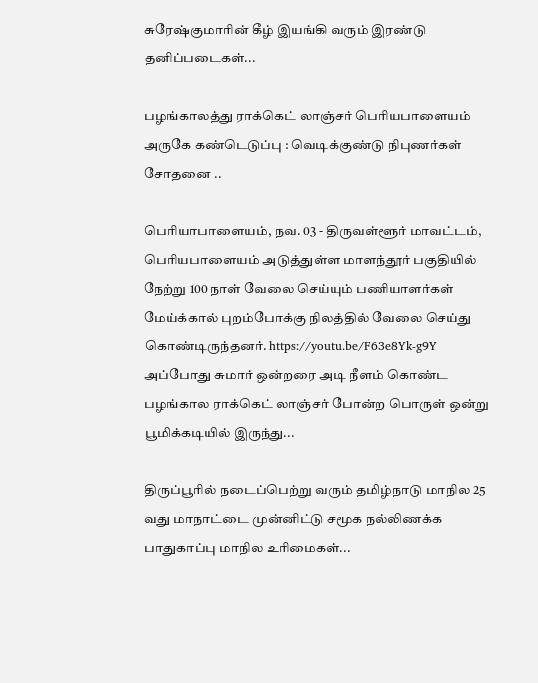சுரேஷ்குமாரின் கீழ் இயங்கி வரும் இரண்டு தனிப்படைகள்...

பழங்காலத்து ராக்கெட் லாஞ்சர் பெரியபாளையம் அருகே கண்டெடுப்பு : வெடிக்குண்டு நிபுணர்கள் சோதனை ..

பெரியாபாளையம், நவ. 03 - திருவள்ளூர் மாவட்டம், பெரியபாளையம் அடுத்துள்ள மாளந்தூர் பகுதியில் நேற்று 100 நாள் வேலை செய்யும் பணியாளர்கள் மேய்க்கால் புறம்போக்கு நிலத்தில் வேலை செய்து கொண்டிருந்தனர். https://youtu.be/F63e8Yk-g9Y அப்போது சுமார் ஒன்றரை அடி நீளம் கொண்ட பழங்கால ராக்கெட் லாஞ்சர் போன்ற பொருள் ஒன்று பூமிக்கடியில் இருந்து...

திருப்பூரில் நடைப்பெற்று வரும் தமிழ்நாடு மாநில 25 வது மாநாட்டை முன்னிட்டு சமூக நல்லிணக்க பாதுகாப்பு மாநில உரிமைகள்...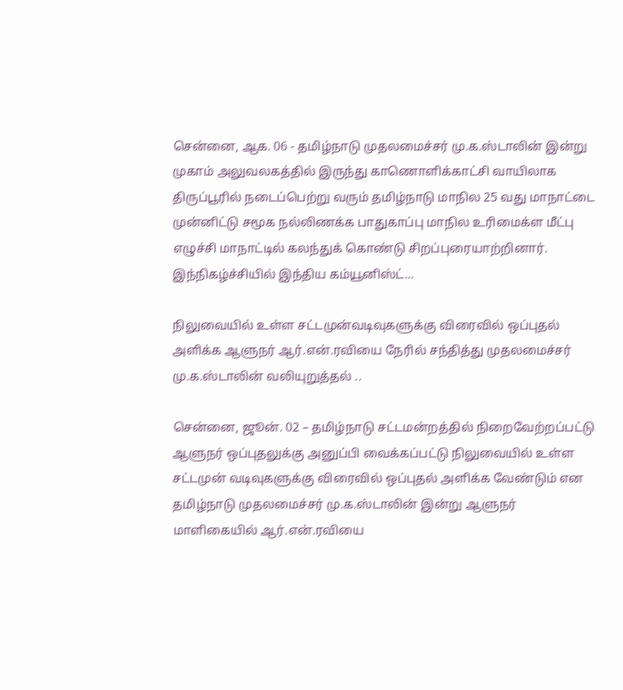சென்னை, ஆக. 06 - தமிழ்நாடு முதலமைச்சர் மு.க.ஸ்டாலின் இன்று முகாம் அலுவலகத்தில் இருந்து காணொளிக்காட்சி வாயிலாக திருப்பூரில் நடைப்பெற்று வரும் தமிழ்நாடு மாநில 25 வது மாநாட்டை முன்னிட்டு சமூக நல்லிணக்க பாதுகாப்பு மாநில உரிமைக்ள மீட்பு எழுச்சி மாநாட்டில் கலந்துக் கொண்டு சிறப்புரையாற்றினார். இந்நிகழ்ச்சியில் இந்திய கம்யூனிஸ்ட்...

நிலுவையில் உள்ள சட்டமுன்வடிவுகளுக்கு விரைவில் ஒப்புதல் அளிக்க ஆளுநர் ஆர்.என்.ரவியை நேரில் சந்தித்து முதலமைச்சர் மு.க.ஸ்டாலின் வலியுறுத்தல் ..

சென்னை, ஜூன். 02 – தமிழ்நாடு சட்டமன்றத்தில் நிறைவேற்றப்பட்டு ஆளுநர் ஒப்புதலுக்கு அனுப்பி வைக்கப்பட்டு நிலுவையில் உள்ள சட்டமுன் வடிவுகளுக்கு விரைவில் ஒப்புதல் அளிக்க வேண்டும் என தமிழ்நாடு முதலமைச்சர் மு.க.ஸ்டாலின் இன்று ஆளுநர் மாளிகையில் ஆர்.என்.ரவியை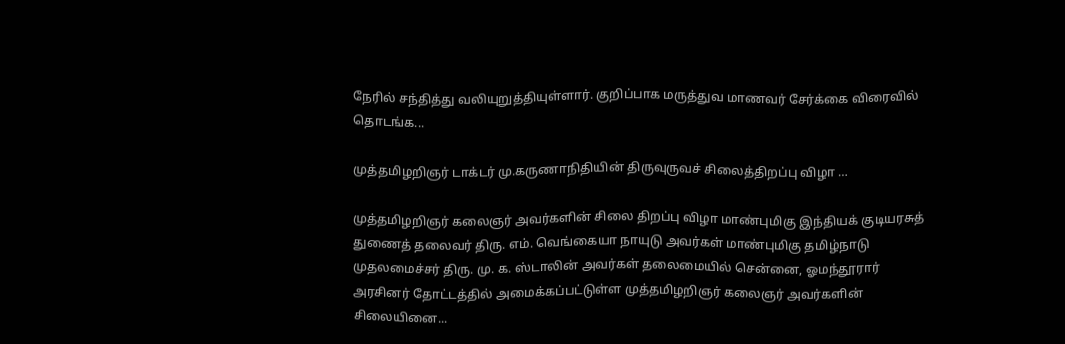நேரில் சந்தித்து வலியுறுத்தியுள்ளார். குறிப்பாக மருத்துவ மாணவர் சேர்க்கை விரைவில் தொடங்க...

முத்தமிழறிஞர் டாக்டர் மு.கருணாநிதியின் திருவுருவச் சிலைத்திறப்பு விழா …

முத்தமிழறிஞர் கலைஞர் அவர்களின் சிலை திறப்பு விழா மாண்புமிகு இந்தியக் குடியரசுத் துணைத் தலைவர் திரு. எம். வெங்கையா நாயுடு அவர்கள் மாண்புமிகு தமிழ்நாடு முதலமைச்சர் திரு. மு. க. ஸ்டாலின் அவர்கள் தலைமையில் சென்னை, ஓமந்தூரார் அரசினர் தோட்டத்தில் அமைக்கப்பட்டுள்ள முத்தமிழறிஞர் கலைஞர் அவர்களின் சிலையினை...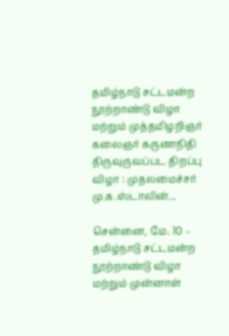தமிழ்நாடு சட்டமன்ற நூற்றாண்டு விழா மற்றும் முத்தமிழறிஞர் கலைஞர் கருணநிதி திருவுருவப்பட திறப்பு விழா : முதலமைச்சர் மு.க.ஸ்டாலின்...

சென்னை, மே. 10 – தமிழ்நாடு சட்டமன்ற நூற்றாண்டு விழா மற்றும் முன்னாள்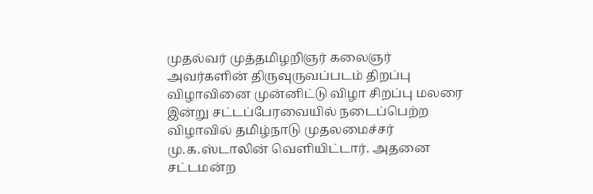முதல்வர் முத்தமிழறிஞர் கலைஞர் அவர்களின் திருவுருவப்படம் திறப்பு விழாவினை முன்னிட்டு விழா சிறப்பு மலரை இன்று சட்டப்பேரவையில் நடைப்பெற்ற விழாவில் தமிழ்நாடு முதலமைச்சர் மு.க.ஸ்டாலின் வெளியிட்டார். அதனை சட்டமன்ற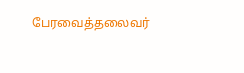பேரவைத்தலைவர்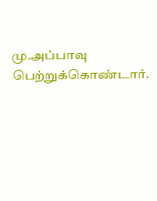மு.அப்பாவு பெற்றுக்கொண்டார்.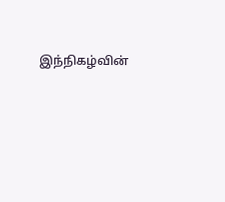இந்நிகழ்வின்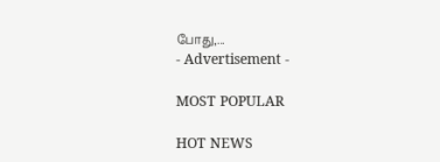போது,...
- Advertisement -

MOST POPULAR

HOT NEWS